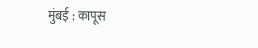मुंबई : कापूस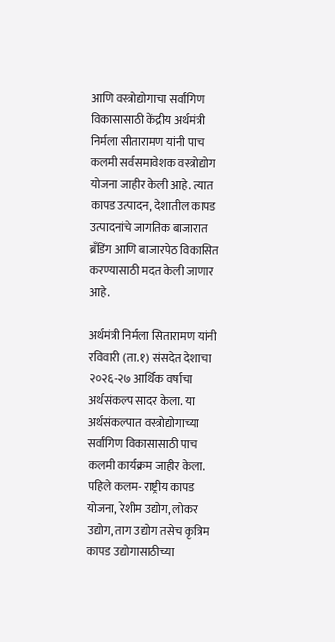आणि वस्त्रोद्योगाचा सर्वांगिण विकासासाठी केंद्रीय अर्थमंत्री निर्मला सीतारामण यांनी पाच कलमी सर्वसमावेशक वस्त्रोद्योग योजना जाहीर केली आहे. त्यात कापड उत्पादन, देशातील कापड उत्पादनांचे जागतिक बाजारात ब्रॅंडिंग आणि बाजारपेठ विकासित करण्यासाठी मदत केली जाणार आहे.

अर्थमंत्री निर्मला सितारामण यांनी रविवारी (ता.१) संसदेत देशाचा २०२६-२७ आर्थिक वर्षाचा अर्थसंकल्प सादर केला. या अर्थसंकल्पात वस्त्रोद्योगाच्या सर्वांगिण विकासासाठी पाच कलमी कार्यक्रम जाहीर केला. पहिले कलम- राष्ट्रीय कापड योजना, रेशीम उद्योग, लोकर उद्योग, ताग उद्योग तसेच कृत्रिम कापड उद्योगासाठीच्या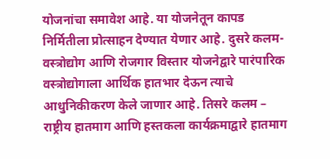योजनांचा समावेश आहे. या योजनेतून कापड निर्मितीला प्रोत्साहन देण्यात येणार आहे. दुसरे कलम- वस्त्रोद्योग आणि रोजगार विस्तार योजनेद्वारे पारंपारिक वस्त्रोद्योगाला आर्थिक हातभार देऊन त्याचे आधुनिकीकरण केले जाणार आहे. तिसरे कलम – राष्ट्रीय हातमाग आणि हस्तकला कार्यक्रमाद्वारे हातमाग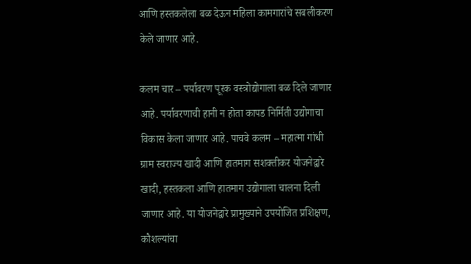आणि हस्तकलेला बळ देऊन महिला कामगारांचे सबलीकरण केले जाणार आहे.

कलम चार – पर्यावरण पूरक वस्त्रोद्योगाला बळ दिले जाणार आहे. पर्यावरणाची हानी न होता कापड निर्मिती उद्योगाचा विकास केला जाणार आहे. पाचवे कलम – महात्मा गांधी ग्राम स्वराज्य खादी आणि हातमाग सशक्तीकर योजनेद्वारे खादी, हस्तकला आणि हातमाग उद्योगाला चालना दिली जाणार आहे. या योजनेद्वारे प्रामुख्याने उपयोजित प्रशिक्षण, कौशल्यांचा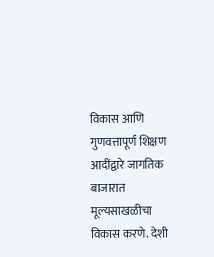विकास आणि गुणवत्तापूर्ण शिक्षण आदींद्वारे जागतिक बाजारात मूल्यसाखळीचा विकास करणे. देशी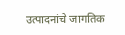उत्पादनांचे जागतिक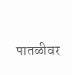पातळीवर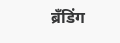ब्रॅंडिंग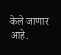केले जाणार आहे.